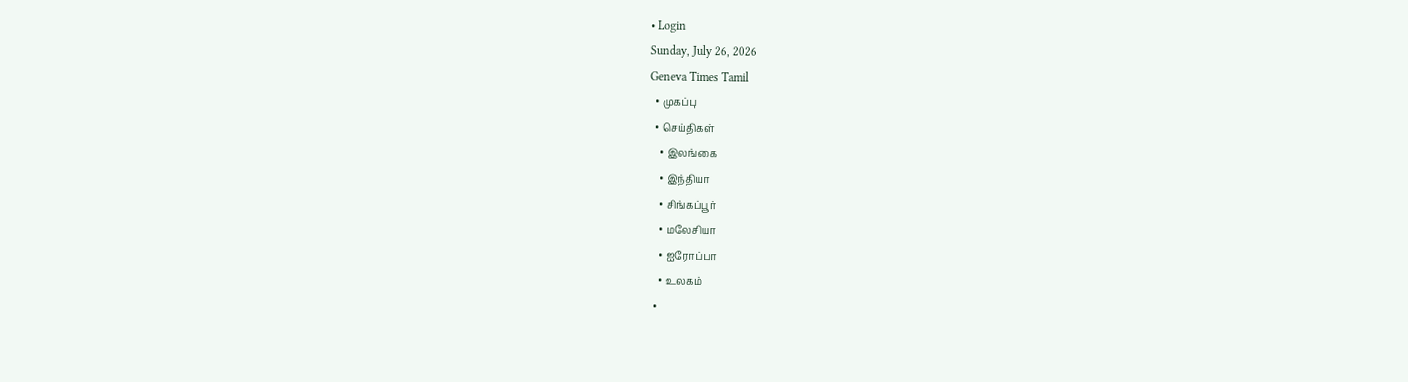• Login
Sunday, July 26, 2026
Geneva Times Tamil
  • முகப்பு
  • செய்திகள்
    • இலங்கை
    • இந்தியா
    • சிங்கப்பூர்
    • மலேசியா
    • ஐரோப்பா
    • உலகம்
  •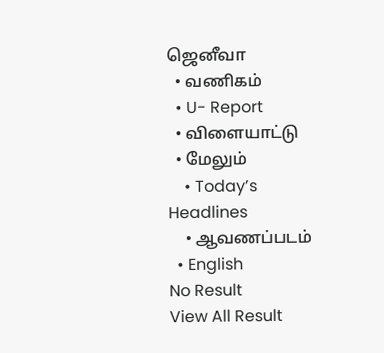ஜெனீவா
  • வணிகம்
  • U- Report
  • விளையாட்டு
  • மேலும்
    • Today’s Headlines
    • ஆவணப்படம்
  • English
No Result
View All Result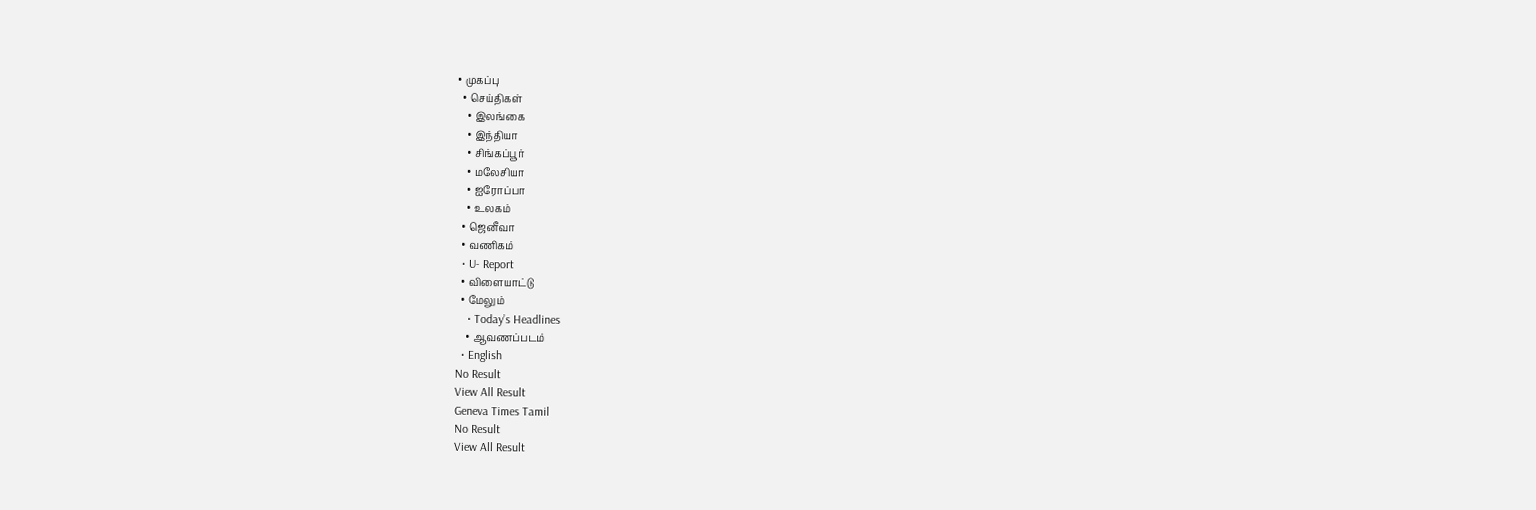• முகப்பு
  • செய்திகள்
    • இலங்கை
    • இந்தியா
    • சிங்கப்பூர்
    • மலேசியா
    • ஐரோப்பா
    • உலகம்
  • ஜெனீவா
  • வணிகம்
  • U- Report
  • விளையாட்டு
  • மேலும்
    • Today’s Headlines
    • ஆவணப்படம்
  • English
No Result
View All Result
Geneva Times Tamil
No Result
View All Result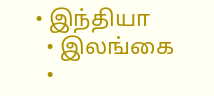• இந்தியா
  • இலங்கை
  •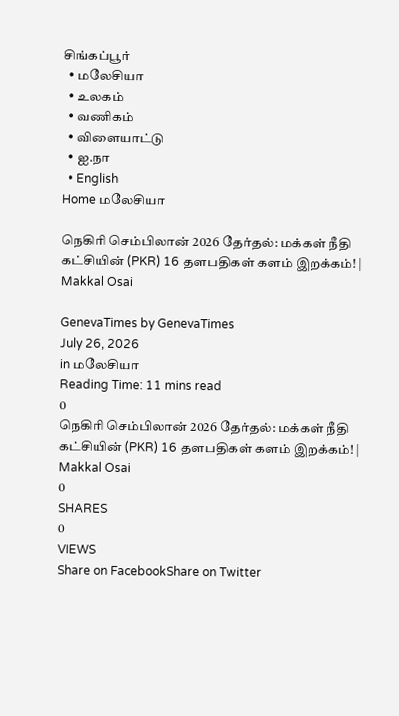சிங்கப்பூர்
  • மலேசியா
  • உலகம்
  • வணிகம்
  • விளையாட்டு
  • ஐ.நா
  • English
Home மலேசியா

நெகிரி செம்பிலான் 2026 தேர்தல்: மக்கள் நீதி கட்சியின் (PKR) 16 தளபதிகள் களம் இறக்கம்! | Makkal Osai

GenevaTimes by GenevaTimes
July 26, 2026
in மலேசியா
Reading Time: 11 mins read
0
நெகிரி செம்பிலான் 2026 தேர்தல்: மக்கள் நீதி கட்சியின் (PKR) 16 தளபதிகள் களம் இறக்கம்! | Makkal Osai
0
SHARES
0
VIEWS
Share on FacebookShare on Twitter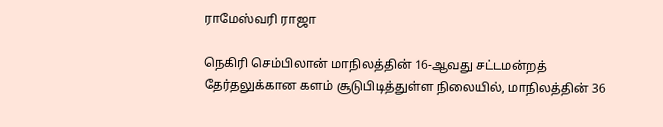ராமேஸ்வரி ராஜா

நெகிரி செம்பிலான் மாநிலத்தின் 16-ஆவது சட்டமன்றத் தேர்தலுக்கான களம் சூடுபிடித்துள்ள நிலையில், மாநிலத்தின் 36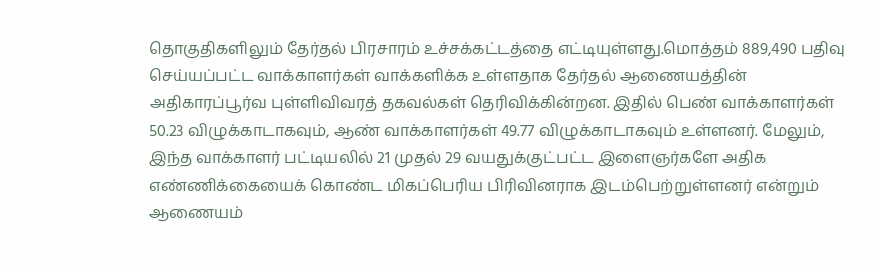தொகுதிகளிலும் தேர்தல் பிரசாரம் உச்சக்கட்டத்தை எட்டியுள்ளது.மொத்தம் 889,490 பதிவு செய்யப்பட்ட வாக்காளர்கள் வாக்களிக்க உள்ளதாக தேர்தல் ஆணையத்தின் அதிகாரப்பூர்வ புள்ளிவிவரத் தகவல்கள் தெரிவிக்கின்றன. இதில் பெண் வாக்காளர்கள் 50.23 விழுக்காடாகவும், ஆண் வாக்காளர்கள் 49.77 விழுக்காடாகவும் உள்ளனர். மேலும், இந்த வாக்காளர் பட்டியலில் 21 முதல் 29 வயதுக்குட்பட்ட இளைஞர்களே அதிக எண்ணிக்கையைக் கொண்ட மிகப்பெரிய பிரிவினராக இடம்பெற்றுள்ளனர் என்றும் ஆணையம்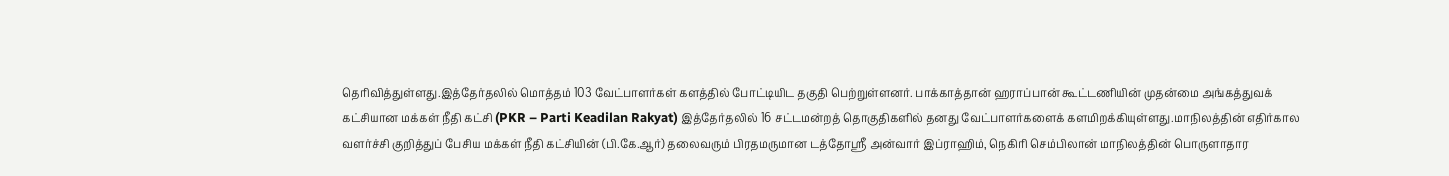தெரிவித்துள்ளது.இத்தேர்தலில் மொத்தம் 103 வேட்பாளர்கள் களத்தில் போட்டியிட தகுதி பெற்றுள்ளனர். பாக்காத்தான் ஹராப்பான் கூட்டணியின் முதன்மை அங்கத்துவக் கட்சியான மக்கள் நீதி கட்சி (PKR – Parti Keadilan Rakyat) இத்தேர்தலில் 16 சட்டமன்றத் தொகுதிகளில் தனது வேட்பாளர்களைக் களமிறக்கியுள்ளது.மாநிலத்தின் எதிர்கால வளர்ச்சி குறித்துப் பேசிய மக்கள் நீதி கட்சியின் (பி.கே.ஆர்) தலைவரும் பிரதமருமான டத்தோஸ்ரீ அன்வார் இப்ராஹிம், நெகிரி செம்பிலான் மாநிலத்தின் பொருளாதார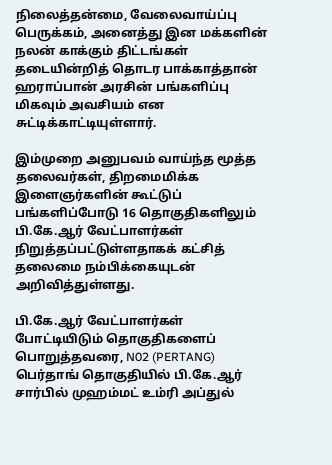நிலைத்தன்மை, வேலைவாய்ப்பு பெருக்கம், அனைத்து இன மக்களின் நலன் காக்கும் திட்டங்கள் தடையின்றித் தொடர பாக்காத்தான் ஹராப்பான் அரசின் பங்களிப்பு மிகவும் அவசியம் என சுட்டிக்காட்டியுள்ளார்.

இம்முறை அனுபவம் வாய்ந்த மூத்த தலைவர்கள், திறமைமிக்க இளைஞர்களின் கூட்டுப் பங்களிப்போடு 16 தொகுதிகளிலும் பி.கே.ஆர் வேட்பாளர்கள் நிறுத்தப்பட்டுள்ளதாகக் கட்சித் தலைமை நம்பிக்கையுடன் அறிவித்துள்ளது.

பி.கே.ஆர் வேட்பாளர்கள் போட்டியிடும் தொகுதிகளைப் பொறுத்தவரை, N02 (PERTANG) பெர்தாங் தொகுதியில் பி.கே.ஆர் சார்பில் முஹம்மட் உம்ரி அப்துல்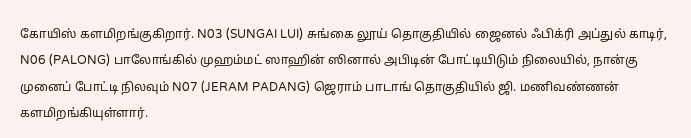கோயிஸ் களமிறங்குகிறார். N03 (SUNGAI LUI) சுங்கை லூய் தொகுதியில் ஜைனல் ஃபிக்ரி அப்துல் காடிர், N06 (PALONG) பாலோங்கில் முஹம்மட் ஸாஹின் ஸினால் அபிடின் போட்டியிடும் நிலையில், நான்கு முனைப் போட்டி நிலவும் N07 (JERAM PADANG) ஜெராம் பாடாங் தொகுதியில் ஜி. மணிவண்ணன் களமிறங்கியுள்ளார்.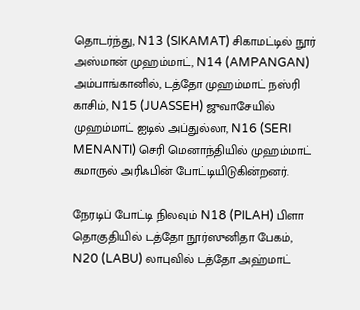தொடர்ந்து, N13 (SIKAMAT) சிகாமட்டில் நூர் அஸ்மான் முஹம்மாட், N14 (AMPANGAN) அம்பாங்கானில், டத்தோ முஹம்மாட் நஸ்ரி காசிம், N15 (JUASSEH) ஜுவாசேயில் முஹம்மாட் ஐடில் அப்துல்லா, N16 (SERI MENANTI) செரி மெனாந்தியில் முஹம்மாட் கமாருல் அரிஃபின் போட்டியிடுகின்றனர்.

நேரடிப் போட்டி நிலவும் N18 (PILAH) பிளா தொகுதியில் டத்தோ நூர்ஸுனிதா பேகம், N20 (LABU) லாபுவில் டத்தோ அஹ்மாட்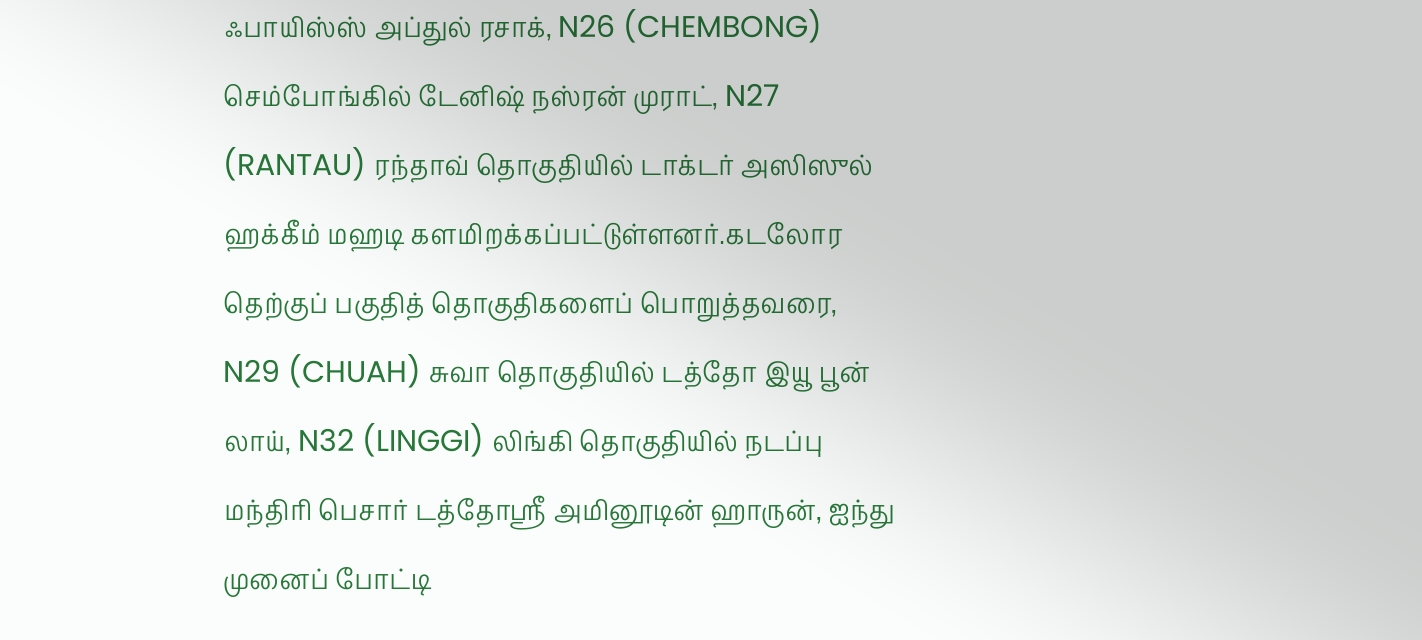ஃபாயிஸ்ஸ் அப்துல் ரசாக், N26 (CHEMBONG) செம்போங்கில் டேனிஷ் நஸ்ரன் முராட், N27 (RANTAU) ரந்தாவ் தொகுதியில் டாக்டர் அஸிஸுல் ஹக்கீம் மஹடி களமிறக்கப்பட்டுள்ளனர்.கடலோர தெற்குப் பகுதித் தொகுதிகளைப் பொறுத்தவரை, N29 (CHUAH) சுவா தொகுதியில் டத்தோ இயூ பூன் லாய், N32 (LINGGI) லிங்கி தொகுதியில் நடப்பு மந்திரி பெசார் டத்தோஸ்ரீ அமினூடின் ஹாருன், ஐந்து முனைப் போட்டி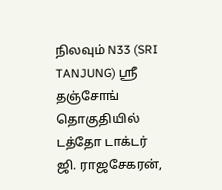நிலவும் N33 (SRI TANJUNG) ஸ்ரீ தஞ்சோங் தொகுதியில் டத்தோ டாக்டர் ஜி. ராஜசேகரன்,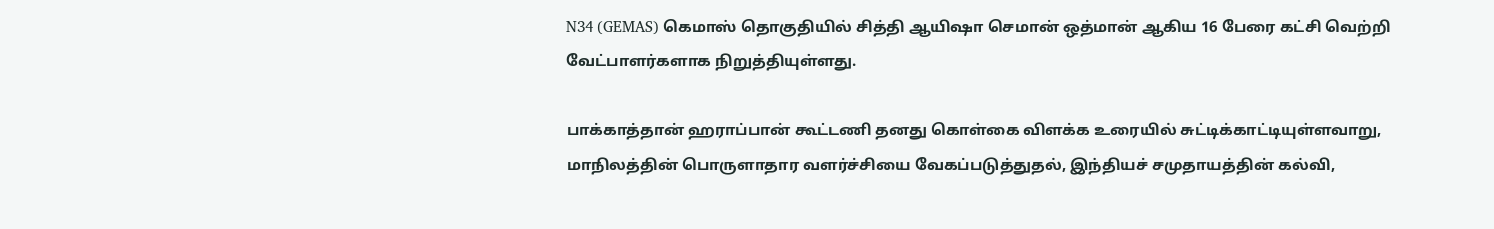N34 (GEMAS) கெமாஸ் தொகுதியில் சித்தி ஆயிஷா செமான் ஒத்மான் ஆகிய 16 பேரை கட்சி வெற்றி வேட்பாளர்களாக நிறுத்தியுள்ளது.

பாக்காத்தான் ஹராப்பான் கூட்டணி தனது கொள்கை விளக்க உரையில் சுட்டிக்காட்டியுள்ளவாறு, மாநிலத்தின் பொருளாதார வளர்ச்சியை வேகப்படுத்துதல், இந்தியச் சமுதாயத்தின் கல்வி,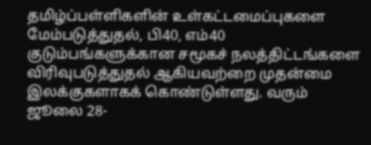தமிழ்ப்பள்ளிகளின் உள்கட்டமைப்புகளை மேம்படுத்துதல், பி40, எம்40 குடும்பங்களுக்கான சமூகச் நலத்திட்டங்களை விரிவுபடுத்துதல் ஆகியவற்றை முதன்மை இலக்குகளாகக் கொண்டுள்ளது. வரும் ஜூலை 28-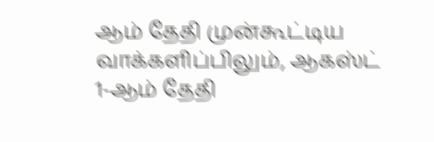ஆம் தேதி முன்கூட்டிய வாக்களிப்பிலும், ஆகஸ்ட் 1-ஆம் தேதி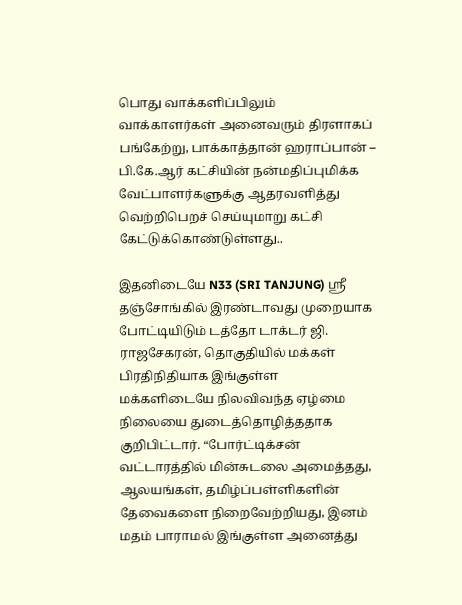பொது வாக்களிப்பிலும் வாக்காளர்கள் அனைவரும் திரளாகப் பங்கேற்று, பாக்காத்தான் ஹராப்பான் – பி.கே.ஆர் கட்சியின் நன்மதிப்புமிக்க வேட்பாளர்களுக்கு ஆதரவளித்து வெற்றிபெறச் செய்யுமாறு கட்சி கேட்டுக்கொண்டுள்ளது..

இதனிடையே N33 (SRI TANJUNG) ஸ்ரீ தஞ்சோங்கில் இரண்டாவது முறையாக போட்டியிடும் டத்தோ டாக்டர் ஜி. ராஜசேகரன், தொகுதியில் மக்கள் பிரதிநிதியாக இங்குள்ள மக்களிடையே நிலவிவந்த ஏழ்மை நிலையை துடைத்தொழித்ததாக குறிபிட்டார். “போர்ட்டிக்சன் வட்டாரத்தில் மின்சுடலை அமைத்தது, ஆலயங்கள், தமிழ்ப்பள்ளிகளின் தேவைகளை நிறைவேற்றியது, இனம் மதம் பாராமல் இங்குள்ள அனைத்து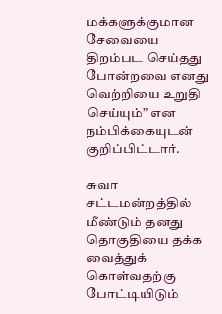மக்களுக்குமான சேவையை திறம்பட செய்தது போன்றவை எனது வெற்றியை உறுதி செய்யும்” என நம்பிக்கையுடன் குறிப்பிட்டார்.

சுவா சட்டமன்றத்தில் மீண்டும் தனது தொகுதியை தக்க வைத்துக் கொள்வதற்கு போட்டியிடும்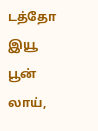டத்தோ இயூ பூன் லாய்,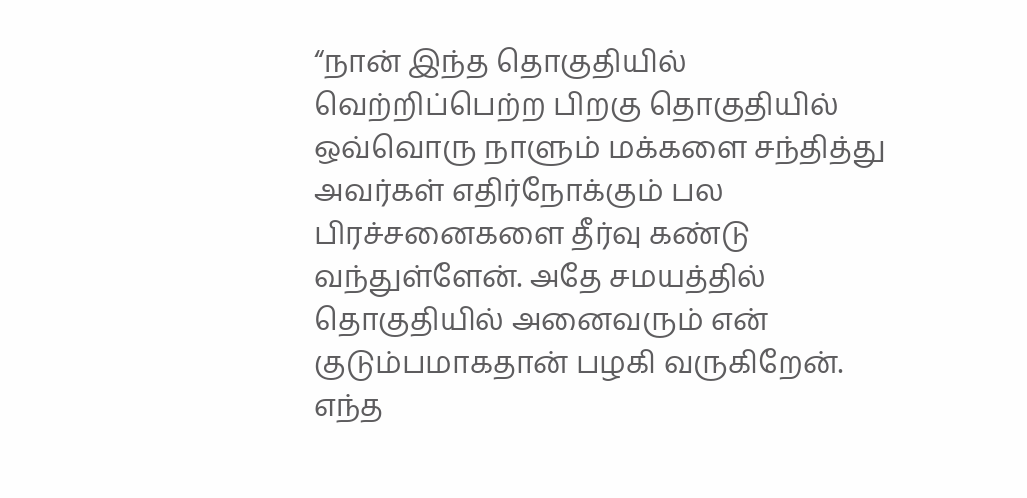“நான் இந்த தொகுதியில் வெற்றிப்பெற்ற பிறகு தொகுதியில் ஒவ்வொரு நாளும் மக்களை சந்தித்து அவர்கள் எதிர்நோக்கும் பல பிரச்சனைகளை தீர்வு கண்டு வந்துள்ளேன். அதே சமயத்தில் தொகுதியில் அனைவரும் என் குடும்பமாகதான் பழகி வருகிறேன். எந்த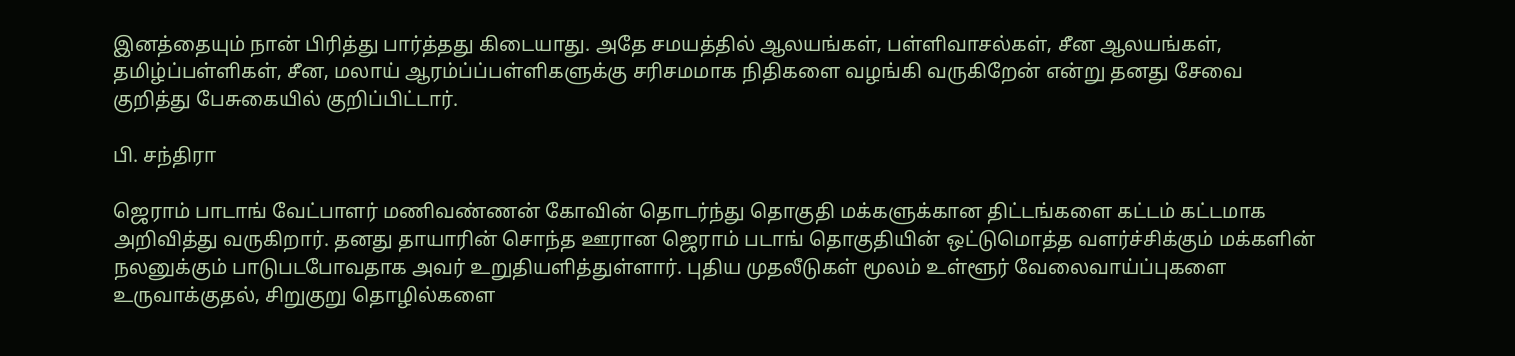இனத்தையும் நான் பிரித்து பார்த்தது கிடையாது. அதே சமயத்தில் ஆலயங்கள், பள்ளிவாசல்கள், சீன ஆலயங்கள், தமிழ்ப்பள்ளிகள், சீன, மலாய் ஆரம்ப்ப்பள்ளிகளுக்கு சரிசமமாக நிதிகளை வழங்கி வருகிறேன் என்று தனது சேவை குறித்து பேசுகையில் குறிப்பிட்டார்.

பி. சந்திரா

ஜெராம் பாடாங் வேட்பாளர் மணிவண்ணன் கோவின் தொடர்ந்து தொகுதி மக்களுக்கான திட்டங்களை கட்டம் கட்டமாக அறிவித்து வருகிறார். தனது தாயாரின் சொந்த ஊரான ஜெராம் படாங் தொகுதியின் ஒட்டுமொத்த வளர்ச்சிக்கும் மக்களின் நலனுக்கும் பாடுபடபோவதாக அவர் உறுதியளித்துள்ளார். புதிய முதலீடுகள் மூலம் உள்ளூர் வேலைவாய்ப்புகளை உருவாக்குதல், சிறுகுறு தொழில்களை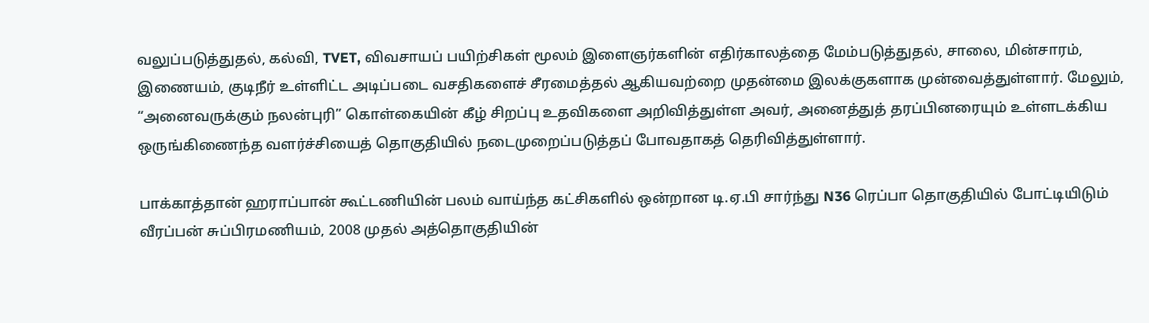வலுப்படுத்துதல், கல்வி, TVET, விவசாயப் பயிற்சிகள் மூலம் இளைஞர்களின் எதிர்காலத்தை மேம்படுத்துதல், சாலை, மின்சாரம், இணையம், குடிநீர் உள்ளிட்ட அடிப்படை வசதிகளைச் சீரமைத்தல் ஆகியவற்றை முதன்மை இலக்குகளாக முன்வைத்துள்ளார். மேலும், “அனைவருக்கும் நலன்புரி” கொள்கையின் கீழ் சிறப்பு உதவிகளை அறிவித்துள்ள அவர், அனைத்துத் தரப்பினரையும் உள்ளடக்கிய ஒருங்கிணைந்த வளர்ச்சியைத் தொகுதியில் நடைமுறைப்படுத்தப் போவதாகத் தெரிவித்துள்ளார்.

பாக்காத்தான் ஹராப்பான் கூட்டணியின் பலம் வாய்ந்த கட்சிகளில் ஒன்றான டி.ஏ.பி சார்ந்து N36 ரெப்பா தொகுதியில் போட்டியிடும் வீரப்பன் சுப்பிரமணியம், 2008 முதல் அத்தொகுதியின்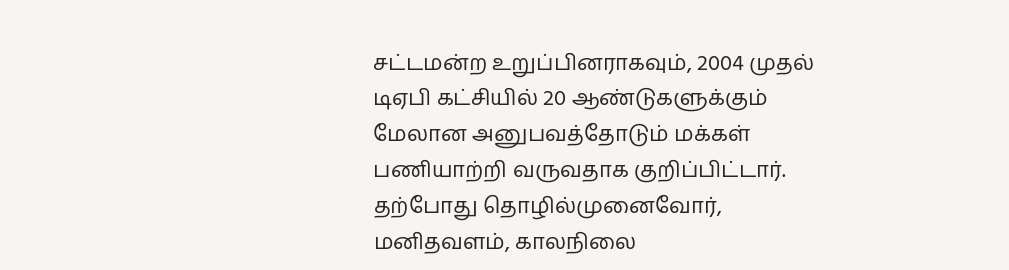சட்டமன்ற உறுப்பினராகவும், 2004 முதல் டிஏபி கட்சியில் 20 ஆண்டுகளுக்கும் மேலான அனுபவத்தோடும் மக்கள் பணியாற்றி வருவதாக குறிப்பிட்டார். தற்போது தொழில்முனைவோர், மனிதவளம், காலநிலை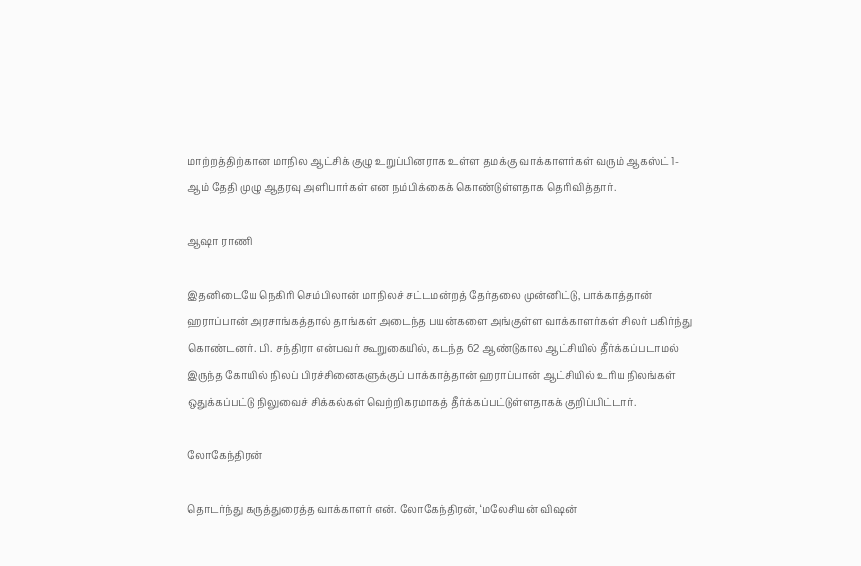மாற்றத்திற்கான மாநில ஆட்சிக் குழு உறுப்பினராக உள்ள தமக்கு வாக்காளர்கள் வரும் ஆகஸ்ட் 1-ஆம் தேதி முழு ஆதரவு அளிபார்கள் என நம்பிக்கைக் கொண்டுள்ளதாக தெரிவித்தார்.

ஆஷா ராணி

இதனிடையே நெகிரி செம்பிலான் மாநிலச் சட்டமன்றத் தேர்தலை முன்னிட்டு, பாக்காத்தான் ஹராப்பான் அரசாங்கத்தால் தாங்கள் அடைந்த பயன்களை அங்குள்ள வாக்காளர்கள் சிலர் பகிர்ந்து கொண்டனர். பி. சந்திரா என்பவர் கூறுகையில், கடந்த 62 ஆண்டுகால ஆட்சியில் தீர்க்கப்படாமல் இருந்த கோயில் நிலப் பிரச்சினைகளுக்குப் பாக்காத்தான் ஹராப்பான் ஆட்சியில் உரிய நிலங்கள் ஒதுக்கப்பட்டு நிலுவைச் சிக்கல்கள் வெற்றிகரமாகத் தீர்க்கப்பட்டுள்ளதாகக் குறிப்பிட்டார்.

லோகேந்திரன்

தொடர்ந்து கருத்துரைத்த வாக்காளர் என். லோகேந்திரன், ‘மலேசியன் விஷன்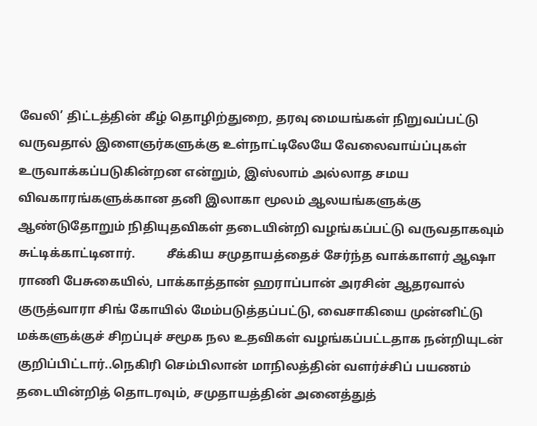வேலி’ திட்டத்தின் கீழ் தொழிற்துறை, தரவு மையங்கள் நிறுவப்பட்டு வருவதால் இளைஞர்களுக்கு உள்நாட்டிலேயே வேலைவாய்ப்புகள் உருவாக்கப்படுகின்றன என்றும், இஸ்லாம் அல்லாத சமய விவகாரங்களுக்கான தனி இலாகா மூலம் ஆலயங்களுக்கு ஆண்டுதோறும் நிதியுதவிகள் தடையின்றி வழங்கப்பட்டு வருவதாகவும் சுட்டிக்காட்டினார்.          சீக்கிய சமுதாயத்தைச் சேர்ந்த வாக்காளர் ஆஷா ராணி பேசுகையில், பாக்காத்தான் ஹராப்பான் அரசின் ஆதரவால் குருத்வாரா சிங் கோயில் மேம்படுத்தப்பட்டு, வைசாகியை முன்னிட்டு மக்களுக்குச் சிறப்புச் சமூக நல உதவிகள் வழங்கப்பட்டதாக நன்றியுடன் குறிப்பிட்டார்..நெகிரி செம்பிலான் மாநிலத்தின் வளர்ச்சிப் பயணம் தடையின்றித் தொடரவும், சமுதாயத்தின் அனைத்துத்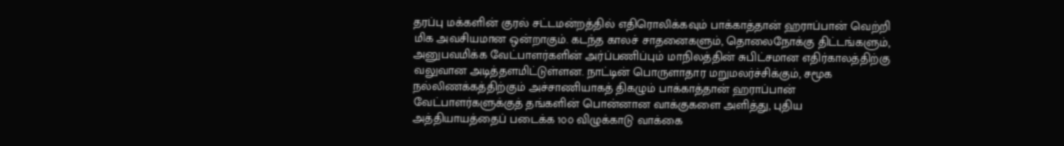தரப்பு மக்களின் குரல் சட்டமன்றத்தில் எதிரொலிக்கவும் பாக்காத்தான் ஹராப்பான் வெற்றி மிக அவசியமான ஒன்றாகும். கடந்த காலச் சாதனைகளும், தொலைநோக்கு திட்டங்களும், அனுபவமிக்க வேட்பாளர்களின் அர்ப்பணிப்பும் மாநிலத்தின் சுபிட்சமான எதிர்காலத்திற்கு வலுவான அடித்தளமிட்டுள்ளன. நாட்டின் பொருளாதார மறுமலர்ச்சிக்கும், சமூக நல்லிணக்கத்திற்கும் அச்சாணியாகத் திகழும் பாக்காத்தான் ஹராப்பான் வேட்பாளர்களுக்குத் தங்களின் பொன்னான வாக்குகளை அளித்து, புதிய அத்தியாயத்தைப் படைக்க 1௦௦ விழுக்காடு வாக்கை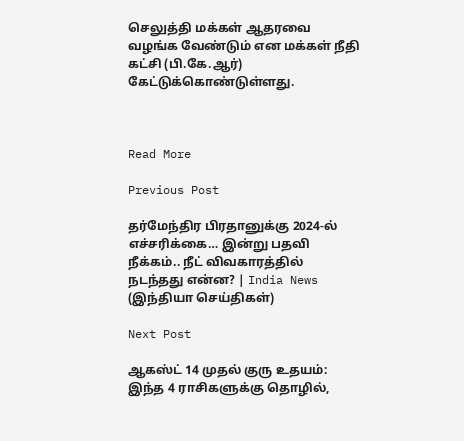செலுத்தி மக்கள் ஆதரவை வழங்க வேண்டும் என மக்கள் நீதி கட்சி (பி.கே.ஆர்) கேட்டுக்கொண்டுள்ளது.



Read More

Previous Post

தர்மேந்திர பிரதானுக்கு 2024-ல் எச்சரிக்கை… இன்று பதவி நீக்கம்.. நீட் விவகாரத்தில் நடந்தது என்ன? | India News (இந்தியா செய்திகள்)

Next Post

ஆகஸ்ட் 14 முதல் குரு உதயம்: இந்த 4 ராசிகளுக்கு தொழில்,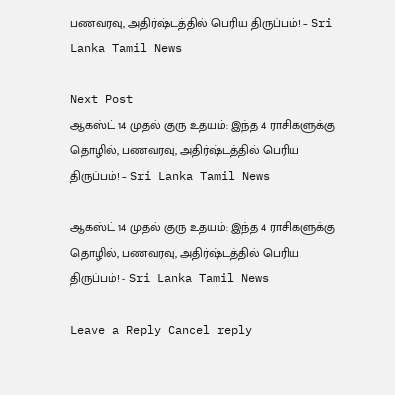பணவரவு, அதிர்ஷ்டத்தில் பெரிய திருப்பம்! – Sri Lanka Tamil News

Next Post
ஆகஸ்ட் 14 முதல் குரு உதயம்: இந்த 4 ராசிகளுக்கு தொழில், பணவரவு, அதிர்ஷ்டத்தில் பெரிய திருப்பம்! – Sri Lanka Tamil News

ஆகஸ்ட் 14 முதல் குரு உதயம்: இந்த 4 ராசிகளுக்கு தொழில், பணவரவு, அதிர்ஷ்டத்தில் பெரிய திருப்பம்! - Sri Lanka Tamil News

Leave a Reply Cancel reply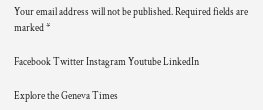Your email address will not be published. Required fields are marked *

Facebook Twitter Instagram Youtube LinkedIn

Explore the Geneva Times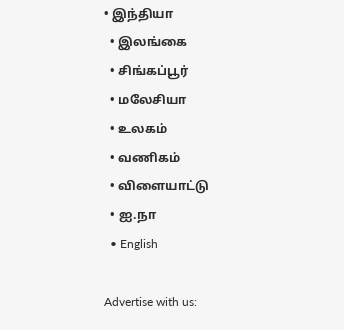• இந்தியா
  • இலங்கை
  • சிங்கப்பூர்
  • மலேசியா
  • உலகம்
  • வணிகம்
  • விளையாட்டு
  • ஐ.நா
  • English

Advertise with us: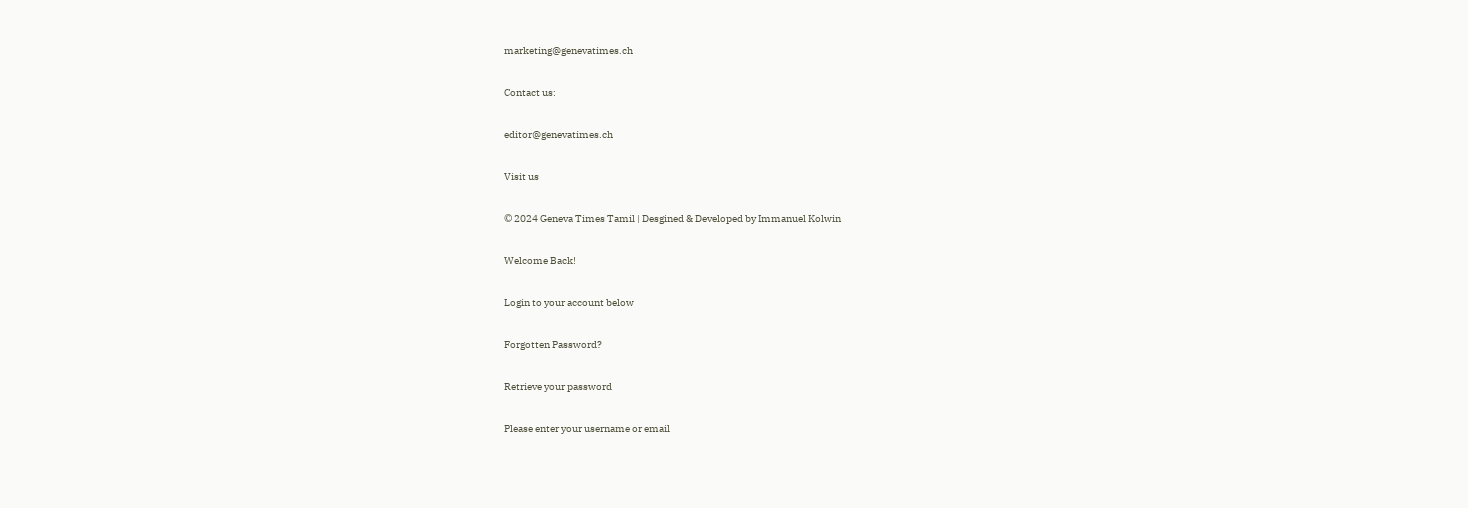marketing@genevatimes.ch

Contact us:

editor@genevatimes.ch

Visit us

© 2024 Geneva Times Tamil | Desgined & Developed by Immanuel Kolwin

Welcome Back!

Login to your account below

Forgotten Password?

Retrieve your password

Please enter your username or email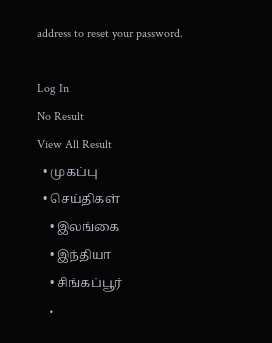address to reset your password.

Log In
No Result
View All Result
  • முகப்பு
  • செய்திகள்
    • இலங்கை
    • இந்தியா
    • சிங்கப்பூர்
    •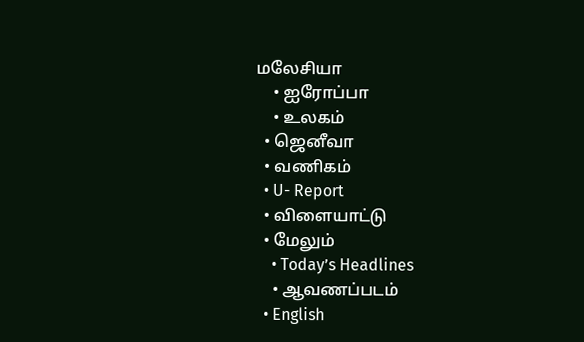மலேசியா
    • ஐரோப்பா
    • உலகம்
  • ஜெனீவா
  • வணிகம்
  • U- Report
  • விளையாட்டு
  • மேலும்
    • Today’s Headlines
    • ஆவணப்படம்
  • English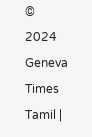© 2024 Geneva Times Tamil |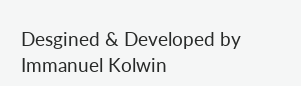Desgined & Developed by Immanuel Kolwin